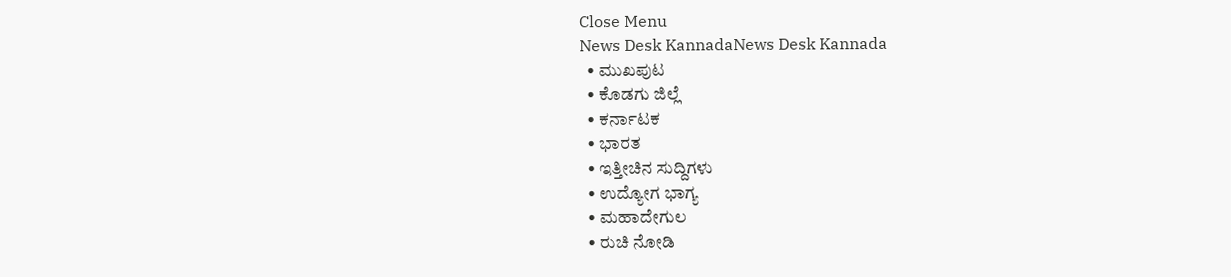Close Menu
News Desk KannadaNews Desk Kannada
  • ಮುಖಪುಟ
  • ಕೊಡಗು ಜಿಲ್ಲೆ
  • ಕರ್ನಾಟಕ
  • ಭಾರತ
  • ಇತ್ತೀಚಿನ ಸುದ್ದಿಗಳು
  • ಉದ್ಯೋಗ ಭಾಗ್ಯ
  • ಮಹಾದೇಗುಲ
  • ರುಚಿ ನೋಡಿ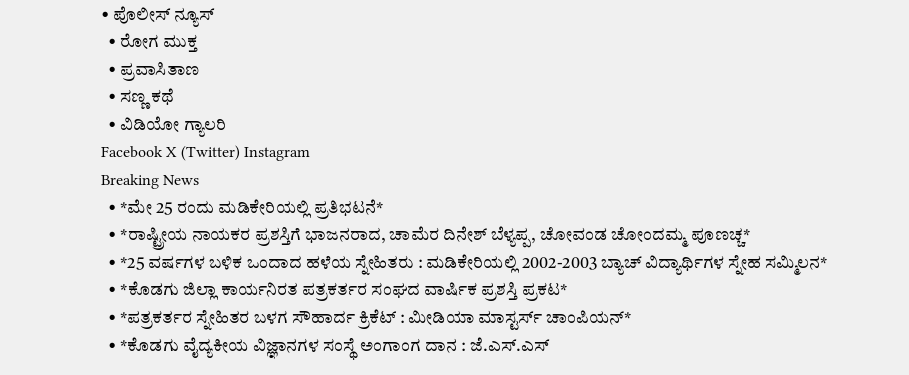• ಪೊಲೀಸ್ ನ್ಯೂಸ್
  • ರೋಗ ಮುಕ್ತ
  • ಪ್ರವಾಸಿತಾಣ
  • ಸಣ್ಣ ಕಥೆ
  • ವಿಡಿಯೋ ಗ್ಯಾಲರಿ
Facebook X (Twitter) Instagram
Breaking News
  • *ಮೇ 25 ರಂದು ಮಡಿಕೇರಿಯಲ್ಲಿ ಪ್ರತಿಭಟನೆ*
  • *ರಾಷ್ಟ್ರೀಯ ನಾಯಕರ ಪ್ರಶಸ್ತಿಗೆ ಭಾಜನರಾದ, ಚಾಮೆರ ದಿನೇಶ್ ಬೆಳ್ಯಪ್ಪ, ಚೋವಂಡ ಚೋಂದಮ್ಮ ಪೂಣಚ್ಚ*
  • *25 ವರ್ಷಗಳ ಬಳಿಕ ಒಂದಾದ ಹಳೆಯ ಸ್ನೇಹಿತರು : ಮಡಿಕೇರಿಯಲ್ಲಿ 2002-2003 ಬ್ಯಾಚ್ ವಿದ್ಯಾರ್ಥಿಗಳ ಸ್ನೇಹ ಸಮ್ಮಿಲನ*
  • *ಕೊಡಗು ಜಿಲ್ಲಾ ಕಾರ್ಯನಿರತ ಪತ್ರಕರ್ತರ ಸಂಘದ ವಾರ್ಷಿಕ ಪ್ರಶಸ್ತಿ ಪ್ರಕಟ*
  • *ಪತ್ರಕರ್ತರ ಸ್ನೇಹಿತರ ಬಳಗ ಸೌಹಾರ್ದ ಕ್ರಿಕೆಟ್ : ಮೀಡಿಯಾ ಮಾಸ್ಟರ್ಸ್ ಚಾಂಪಿಯನ್*
  • *ಕೊಡಗು ವೈದ್ಯಕೀಯ ವಿಜ್ಞಾನಗಳ ಸಂಸ್ಥೆ ಅಂಗಾಂಗ ದಾನ : ಜೆ.ಎಸ್.ಎಸ್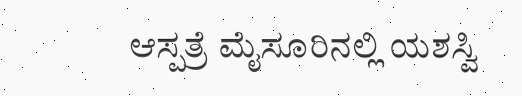ಆಸ್ಪತ್ರೆ ಮೈಸೂರಿನಲ್ಲಿ ಯಶಸ್ವಿ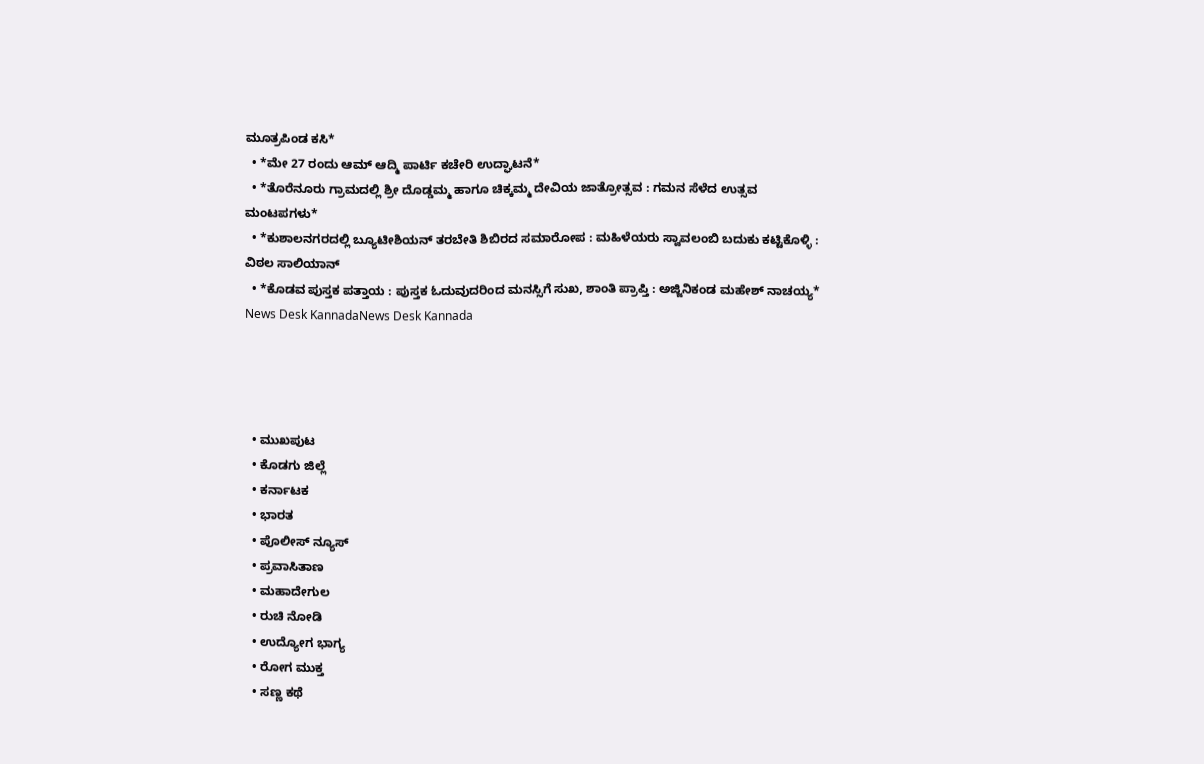ಮೂತ್ರಪಿಂಡ ಕಸಿ*
  • *ಮೇ 27 ರಂದು ಆಮ್ ಆದ್ಮಿ ಪಾರ್ಟಿ ಕಚೇರಿ ಉದ್ಘಾಟನೆ*
  • *ತೊರೆನೂರು ಗ್ರಾಮದಲ್ಲಿ ಶ್ರೀ ದೊಡ್ಡಮ್ಮ ಹಾಗೂ ಚಿಕ್ಕಮ್ಮ ದೇವಿಯ ಜಾತ್ರೋತ್ಸವ : ಗಮನ ಸೆಳೆದ ಉತ್ಸವ ಮಂಟಪಗಳು*
  • *ಕುಶಾಲನಗರದಲ್ಲಿ ಬ್ಯೂಟೀಶಿಯನ್ ತರಬೇತಿ ಶಿಬಿರದ ಸಮಾರೋಪ : ಮಹಿಳೆಯರು ಸ್ವಾವಲಂಬಿ ಬದುಕು ಕಟ್ಟಿಕೊಳ್ಳಿ : ವಿಠಲ ಸಾಲಿಯಾನ್
  • *ಕೊಡವ ಪುಸ್ತಕ ಪತ್ತಾಯ : ಪುಸ್ತಕ ಓದುವುದರಿಂದ ಮನಸ್ಸಿಗೆ ಸುಖ, ಶಾಂತಿ ಪ್ರಾಪ್ತಿ : ಅಜ್ಜಿನಿಕಂಡ ಮಹೇಶ್ ನಾಚಯ್ಯ*
News Desk KannadaNews Desk Kannada




  • ಮುಖಪುಟ
  • ಕೊಡಗು ಜಿಲ್ಲೆ
  • ಕರ್ನಾಟಕ
  • ಭಾರತ
  • ಪೊಲೀಸ್ ನ್ಯೂಸ್
  • ಪ್ರವಾಸಿತಾಣ
  • ಮಹಾದೇಗುಲ
  • ರುಚಿ ನೋಡಿ
  • ಉದ್ಯೋಗ ಭಾಗ್ಯ
  • ರೋಗ ಮುಕ್ತ
  • ಸಣ್ಣ ಕಥೆ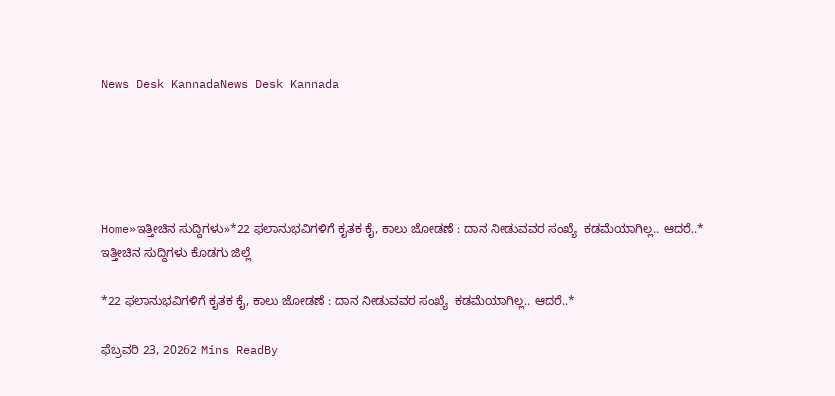News Desk KannadaNews Desk Kannada





Home»ಇತ್ತೀಚಿನ ಸುದ್ದಿಗಳು»*22 ಫಲಾನುಭವಿಗಳಿಗೆ ಕೖತಕ ಕೈ, ಕಾಲು ಜೋಡಣೆ : ದಾನ ನೀಡುವವರ ಸಂಖ್ಯೆ  ಕಡಮೆಯಾಗಿಲ್ಲ.. ಆದರೆ..*
ಇತ್ತೀಚಿನ ಸುದ್ದಿಗಳು ಕೊಡಗು ಜಿಲ್ಲೆ

*22 ಫಲಾನುಭವಿಗಳಿಗೆ ಕೖತಕ ಕೈ, ಕಾಲು ಜೋಡಣೆ : ದಾನ ನೀಡುವವರ ಸಂಖ್ಯೆ  ಕಡಮೆಯಾಗಿಲ್ಲ.. ಆದರೆ..*

ಫೆಬ್ರವರಿ 23, 20262 Mins ReadBy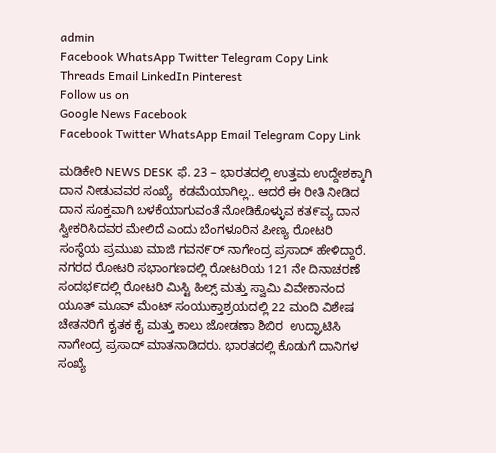admin
Facebook WhatsApp Twitter Telegram Copy Link Threads Email LinkedIn Pinterest
Follow us on
Google News Facebook
Facebook Twitter WhatsApp Email Telegram Copy Link

ಮಡಿಕೇರಿ NEWS DESK ಫೆ. 23 – ಭಾರತದಲ್ಲಿ ಉತ್ತಮ ಉದ್ದೇಶಕ್ಕಾಗಿ ದಾನ ನೀಡುವವರ ಸಂಖ್ಯೆ  ಕಡಮೆಯಾಗಿಲ್ಲ.. ಆದರೆ ಈ ರೀತಿ ನೀಡಿದ ದಾನ ಸೂಕ್ತವಾಗಿ ಬಳಕೆಯಾಗುವಂತೆ ನೋಡಿಕೊಳ್ಳುವ ಕತ೯ವ್ಯ ದಾನ ಸ್ವೀಕರಿಸಿದವರ ಮೇಲಿದೆ ಎಂದು ಬೆಂಗಳೂರಿನ ಪೀಣ್ಯ ರೋಟರಿ ಸಂಸ್ಥೆಯ ಪ್ರಮುಖ ಮಾಜಿ ಗವನ೯ರ್ ನಾಗೇಂದ್ರ ಪ್ರಸಾದ್ ಹೇಳಿದ್ದಾರೆ.
ನಗರದ ರೋಟರಿ ಸಭಾಂಗಣದಲ್ಲಿ ರೋಟರಿಯ 121 ನೇ ದಿನಾಚರಣೆ ಸಂದಭ೯ದಲ್ಲಿ ರೋಟರಿ ಮಿಸ್ಟಿ ಹಿಲ್ಸ್ ಮತ್ತು ಸ್ವಾಮಿ ವಿವೇಕಾನಂದ ಯೂತ್ ಮೂವ್ ಮೆಂಟ್ ಸಂಯುಕ್ತಾಶ್ರಯದಲ್ಲಿ 22 ಮಂದಿ ವಿಶೇಷ ಚೇತನರಿಗೆ ಕೖತಕ ಕೈ ಮತ್ತು ಕಾಲು ಜೋಡಣಾ ಶಿಬಿರ  ಉದ್ಘಾಟಿಸಿ ನಾಗೇಂದ್ರ ಪ್ರಸಾದ್ ಮಾತನಾಡಿದರು. ಭಾರತದಲ್ಲಿ ಕೊಡುಗೆ ದಾನಿಗಳ ಸಂಖ್ಯೆ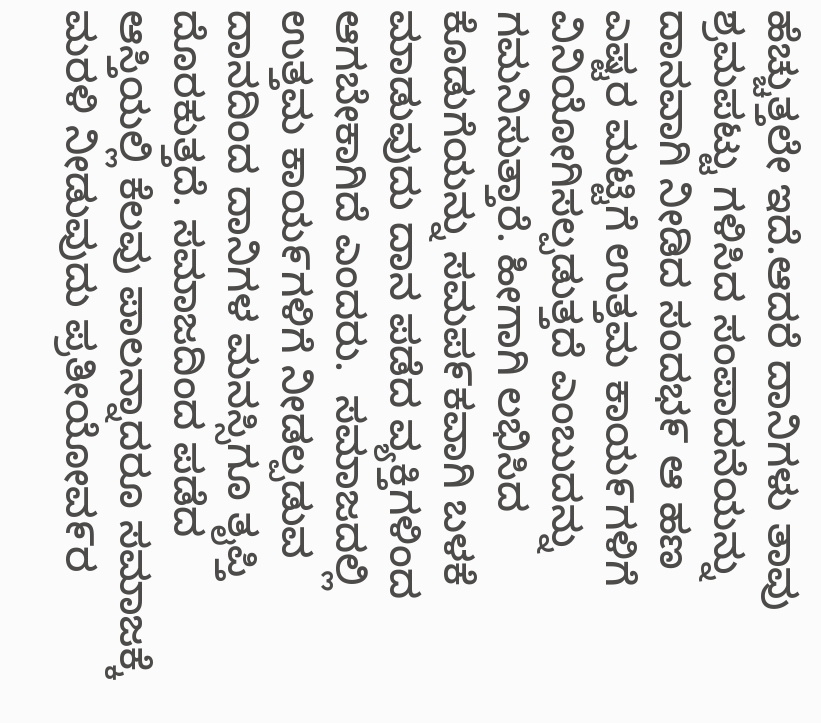ಹೆಚ್ಚುತ್ತಲೇ ಇದೆ.ಆದರೆ ದಾನಿಗಳು ತಾವು ಶ್ರಮಪಟ್ಟು ಗಳಿಸಿದ ಸಂಪಾದನೆಯನ್ನು ದಾನವಾಗಿ ನೀಡಿದ ಸಂದಭ೯ ಆ ಹಣ ಎಷ್ಟರ ಮಟ್ಟಿಗೆ ಉತ್ತಮ ಕಾಯ೯ಗಳಿಗೆ ವಿನಿಯೋಗಿಸಲ್ಪಡುತ್ತದೆ ಎಂಬುದನ್ನು ಗಮನಿಸುತ್ತಾರೆ. ಹೀಗಾಗಿ ಲಭಿಸಿದ ಕೊಡುಗೆಯನ್ನು ಸಮಪ೯ಕವಾಗಿ ಬಳಕೆ ಮಾಡುವುದು ದಾನ ಪಡೆದ ವ್ಯಕ್ತಿಗಳಿಂದ ಆಗಬೇಕಾಗಿದೆ ಎಂದರು.  ಸಮಾಜದಲ್ಲಿ ಉತ್ತಮ ಕಾಯ೯ಗಳಿಗೆ ನೀಡಲ್ಪಡುವ ದಾನದಿಂದ ದಾನಿಗಳ ಮನಸ್ಸಿಗೂ ತೖಪ್ತಿ ದೊರಕುತ್ತದೆ. ಸಮಾಜದಿಂದ ಪಡೆದ ಆಸ್ತಿಯಲ್ಲಿ ಕೆಲವು ಪಾಲನ್ನಾದರೂ ಸಮಾಜಕ್ಕೆ ಮರಳಿ ನೀಡುವುದು ಪ್ರತೀಯೋವ೯ರ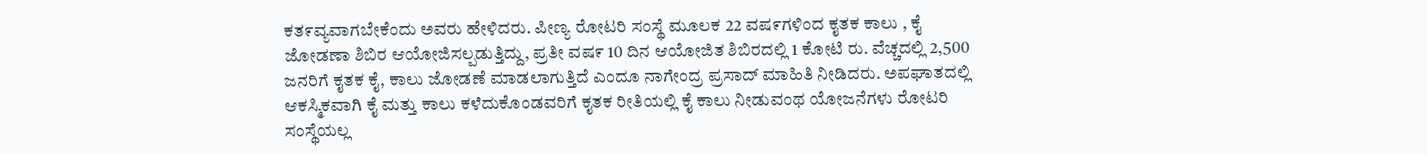ಕತ೯ವ್ಯವಾಗಬೇಕೆಂದು ಅವರು ಹೇಳಿದರು. ಪೀಣ್ಯ ರೋಟರಿ ಸಂಸ್ಥೆ ಮೂಲಕ 22 ವಷ೯ಗಳಿಂದ ಕೖತಕ ಕಾಲು , ಕೈ ಜೋಡಣಾ ಶಿಬಿರ ಆಯೋಜಿಸಲ್ಪಡುತ್ತಿದ್ದು, ಪ್ರತೀ ವಷ೯ 10 ದಿನ ಆಯೋಜಿತ ಶಿಬಿರದಲ್ಲಿ 1 ಕೋಟಿ ರು. ವೆಚ್ಚದಲ್ಲಿ 2,500 ಜನರಿಗೆ ಕೖತಕ ಕೈ, ಕಾಲು ಜೋಡಣೆ ಮಾಡಲಾಗುತ್ತಿದೆ ಎಂದೂ ನಾಗೇಂದ್ರ ಪ್ರಸಾದ್ ಮಾಹಿತಿ ನೀಡಿದರು. ಅಪಘಾತದಲ್ಲಿ ಆಕಸ್ಮಿಕವಾಗಿ ಕೈ ಮತ್ತು ಕಾಲು ಕಳೆದುಕೊಂಡವರಿಗೆ ಕೖತಕ ರೀತಿಯಲ್ಲಿ ಕೈ ಕಾಲು ನೀಡುವಂಥ ಯೋಜನೆಗಳು ರೋಟರಿ ಸಂಸ್ಥೆಯಲ್ಲ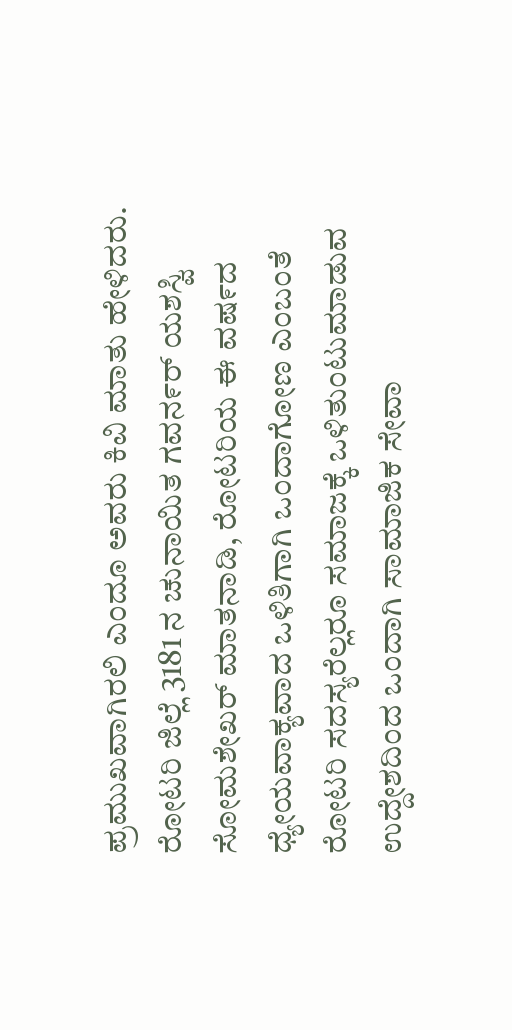ಪ್ರಮುಖವಾಗಿರಲಿ ಎಂದೂ ಅವರು ಕಿವಿ ಮಾತು ಹೇಳಿದರು. ರೋಟರಿ ಜಿಲ್ಲೆ 3181 ನ ಚುನಾಯಿತ ಗವನ೯ರ್ ಯಶಸ್ವಿ ಸೋಮಶೇಖರ್ ಮಾತನಾಡಿ, ರೋಟರಿಯ ಈ ವಷ೯ದ ಧ್ಯೇಯವಾಕ್ಯವಾದ ಒಳಿತಿಗಾಗಿ ಒಂದಾಗೋಣ ಎಂಬಂತೆ ರೋಟರಿ ಸದಸ್ಯರೆಲ್ಲರೂ ಸಮಾಜಕ್ಕೆ ಒಳಿತುಂಟುಮಾಡುವ ಉದ್ದೇಶದಿಂದ ಒಂದಾಗಿ ಸಾಮಾಜಿಕ ಸೇವಾ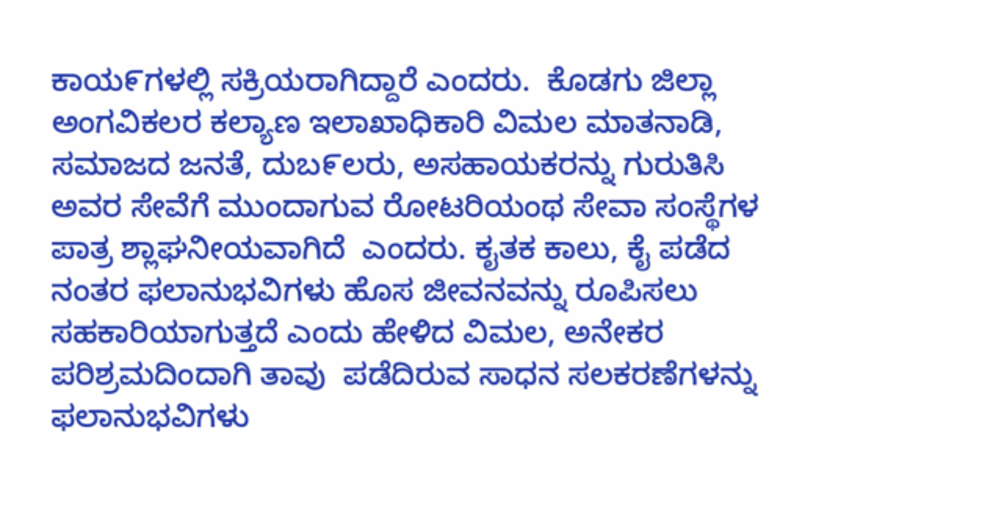ಕಾಯ೯ಗಳಲ್ಲಿ ಸಕ್ರಿಯರಾಗಿದ್ದಾರೆ ಎಂದರು.  ಕೊಡಗು ಜಿಲ್ಲಾ ಅಂಗವಿಕಲರ ಕಲ್ಯಾಣ ಇಲಾಖಾಧಿಕಾರಿ ವಿಮಲ ಮಾತನಾಡಿ, ಸಮಾಜದ ಜನತೆ, ದುಬ೯ಲರು, ಅಸಹಾಯಕರನ್ನು ಗುರುತಿಸಿ ಅವರ ಸೇವೆಗೆ ಮುಂದಾಗುವ ರೋಟರಿಯಂಥ ಸೇವಾ ಸಂಸ್ಥೆಗಳ ಪಾತ್ರ ಶ್ಲಾಘನೀಯವಾಗಿದೆ  ಎಂದರು. ಕೖತಕ ಕಾಲು, ಕೈ ಪಡೆದ ನಂತರ ಫಲಾನುಭವಿಗಳು ಹೊಸ ಜೀವನವನ್ನು ರೂಪಿಸಲು ಸಹಕಾರಿಯಾಗುತ್ತದೆ ಎಂದು ಹೇಳಿದ ವಿಮಲ, ಅನೇಕರ ಪರಿಶ್ರಮದಿಂದಾಗಿ ತಾವು  ಪಡೆದಿರುವ ಸಾಧನ ಸಲಕರಣೆಗಳನ್ನು ಫಲಾನುಭವಿಗಳು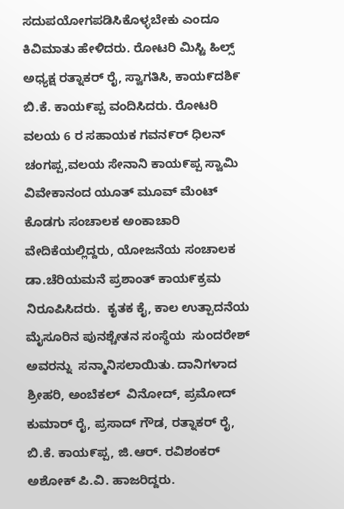ಸದುಪಯೋಗಪಡಿಸಿಕೊಳ್ಳಬೇಕು ಎಂದೂ ಕಿವಿಮಾತು ಹೇಳಿದರು. ರೋಟರಿ ಮಿಸ್ಟಿ ಹಿಲ್ಸ್ ಅಧ್ಯಕ್ಷ ರತ್ನಾಕರ್ ರೈ, ಸ್ವಾಗತಿಸಿ, ಕಾಯ೯ದಶಿ೯ ಬಿ.ಕೆ. ಕಾಯ೯ಪ್ಪ ವಂದಿಸಿದರು. ರೋಟರಿ ವಲಯ 6 ರ ಸಹಾಯಕ ಗವನ೯ರ್ ಧಿಲನ್ ಚಂಗಪ್ಪ,ವಲಯ ಸೇನಾನಿ ಕಾಯ೯ಪ್ಪ ಸ್ವಾಮಿ ವಿವೇಕಾನಂದ ಯೂತ್ ಮೂವ್ ಮೆಂಟ್ ಕೊಡಗು ಸಂಚಾಲಕ ಅಂಕಾಚಾರಿ ವೇದಿಕೆಯಲ್ಲಿದ್ದರು, ಯೋಜನೆಯ ಸಂಚಾಲಕ ಡಾ.ಚೆರಿಯಮನೆ ಪ್ರಶಾಂತ್ ಕಾಯ೯ಕ್ರಮ ನಿರೂಪಿಸಿದರು.  ಕೖತಕ ಕೈ, ಕಾಲ ಉತ್ಪಾದನೆಯ ಮೈಸೂರಿನ ಪುನಶ್ಚೇತನ ಸಂಸ್ಥೆಯ  ಸುಂದರೇಶ್  ಅವರನ್ನು  ಸನ್ಮಾನಿಸಲಾಯಿತು. ದಾನಿಗಳಾದ  ಶ್ರೀಹರಿ, ಅಂಬೆಕಲ್  ವಿನೋದ್, ಪ್ರಮೋದ್ ಕುಮಾರ್ ರೈ, ಪ್ರಸಾದ್ ಗೌಡ, ರತ್ನಾಕರ್ ರೈ, ಬಿ.ಕೆ. ಕಾಯ೯ಪ್ಪ, ಜಿ.ಆರ್. ರವಿಶಂಕರ್ ಅಶೋಕ್ ಪಿ.ವಿ. ಹಾಜರಿದ್ದರು.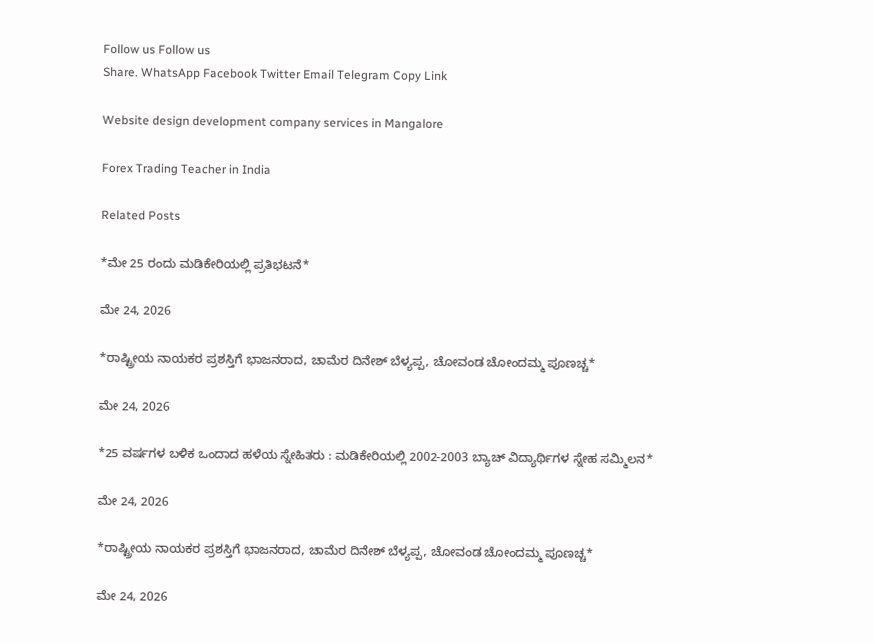Follow us Follow us
Share. WhatsApp Facebook Twitter Email Telegram Copy Link

Website design development company services in Mangalore

Forex Trading Teacher in India

Related Posts

*ಮೇ 25 ರಂದು ಮಡಿಕೇರಿಯಲ್ಲಿ ಪ್ರತಿಭಟನೆ*

ಮೇ 24, 2026

*ರಾಷ್ಟ್ರೀಯ ನಾಯಕರ ಪ್ರಶಸ್ತಿಗೆ ಭಾಜನರಾದ, ಚಾಮೆರ ದಿನೇಶ್ ಬೆಳ್ಯಪ್ಪ, ಚೋವಂಡ ಚೋಂದಮ್ಮ ಪೂಣಚ್ಚ*

ಮೇ 24, 2026

*25 ವರ್ಷಗಳ ಬಳಿಕ ಒಂದಾದ ಹಳೆಯ ಸ್ನೇಹಿತರು : ಮಡಿಕೇರಿಯಲ್ಲಿ 2002-2003 ಬ್ಯಾಚ್ ವಿದ್ಯಾರ್ಥಿಗಳ ಸ್ನೇಹ ಸಮ್ಮಿಲನ*

ಮೇ 24, 2026

*ರಾಷ್ಟ್ರೀಯ ನಾಯಕರ ಪ್ರಶಸ್ತಿಗೆ ಭಾಜನರಾದ, ಚಾಮೆರ ದಿನೇಶ್ ಬೆಳ್ಯಪ್ಪ, ಚೋವಂಡ ಚೋಂದಮ್ಮ ಪೂಣಚ್ಚ*

ಮೇ 24, 2026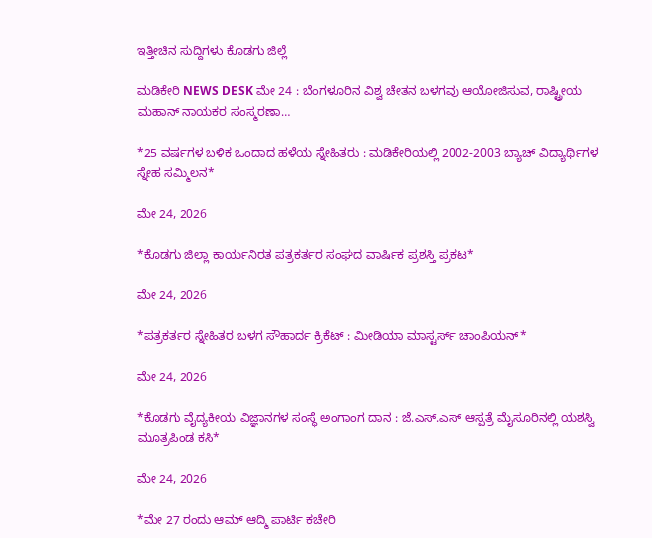ಇತ್ತೀಚಿನ ಸುದ್ದಿಗಳು ಕೊಡಗು ಜಿಲ್ಲೆ

ಮಡಿಕೇರಿ NEWS DESK ಮೇ 24 : ಬೆಂಗಳೂರಿನ ವಿಶ್ವ ಚೇತನ ಬಳಗವು ಆಯೋಜಿಸುವ, ರಾಷ್ಟ್ರೀಯ ಮಹಾನ್ ನಾಯಕರ ಸಂಸ್ಮರಣಾ…

*25 ವರ್ಷಗಳ ಬಳಿಕ ಒಂದಾದ ಹಳೆಯ ಸ್ನೇಹಿತರು : ಮಡಿಕೇರಿಯಲ್ಲಿ 2002-2003 ಬ್ಯಾಚ್ ವಿದ್ಯಾರ್ಥಿಗಳ ಸ್ನೇಹ ಸಮ್ಮಿಲನ*

ಮೇ 24, 2026

*ಕೊಡಗು ಜಿಲ್ಲಾ ಕಾರ್ಯನಿರತ ಪತ್ರಕರ್ತರ ಸಂಘದ ವಾರ್ಷಿಕ ಪ್ರಶಸ್ತಿ ಪ್ರಕಟ*

ಮೇ 24, 2026

*ಪತ್ರಕರ್ತರ ಸ್ನೇಹಿತರ ಬಳಗ ಸೌಹಾರ್ದ ಕ್ರಿಕೆಟ್ : ಮೀಡಿಯಾ ಮಾಸ್ಟರ್ಸ್ ಚಾಂಪಿಯನ್*

ಮೇ 24, 2026

*ಕೊಡಗು ವೈದ್ಯಕೀಯ ವಿಜ್ಞಾನಗಳ ಸಂಸ್ಥೆ ಅಂಗಾಂಗ ದಾನ : ಜೆ.ಎಸ್.ಎಸ್ ಆಸ್ಪತ್ರೆ ಮೈಸೂರಿನಲ್ಲಿ ಯಶಸ್ವಿ ಮೂತ್ರಪಿಂಡ ಕಸಿ*

ಮೇ 24, 2026

*ಮೇ 27 ರಂದು ಆಮ್ ಆದ್ಮಿ ಪಾರ್ಟಿ ಕಚೇರಿ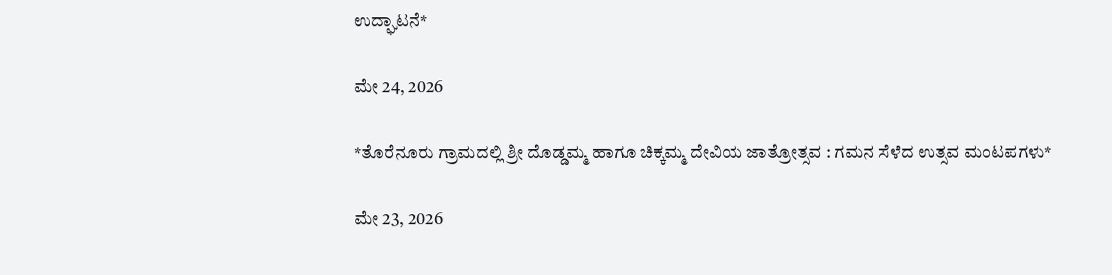ಉದ್ಘಾಟನೆ*

ಮೇ 24, 2026

*ತೊರೆನೂರು ಗ್ರಾಮದಲ್ಲಿ ಶ್ರೀ ದೊಡ್ಡಮ್ಮ ಹಾಗೂ ಚಿಕ್ಕಮ್ಮ ದೇವಿಯ ಜಾತ್ರೋತ್ಸವ : ಗಮನ ಸೆಳೆದ ಉತ್ಸವ ಮಂಟಪಗಳು*

ಮೇ 23, 2026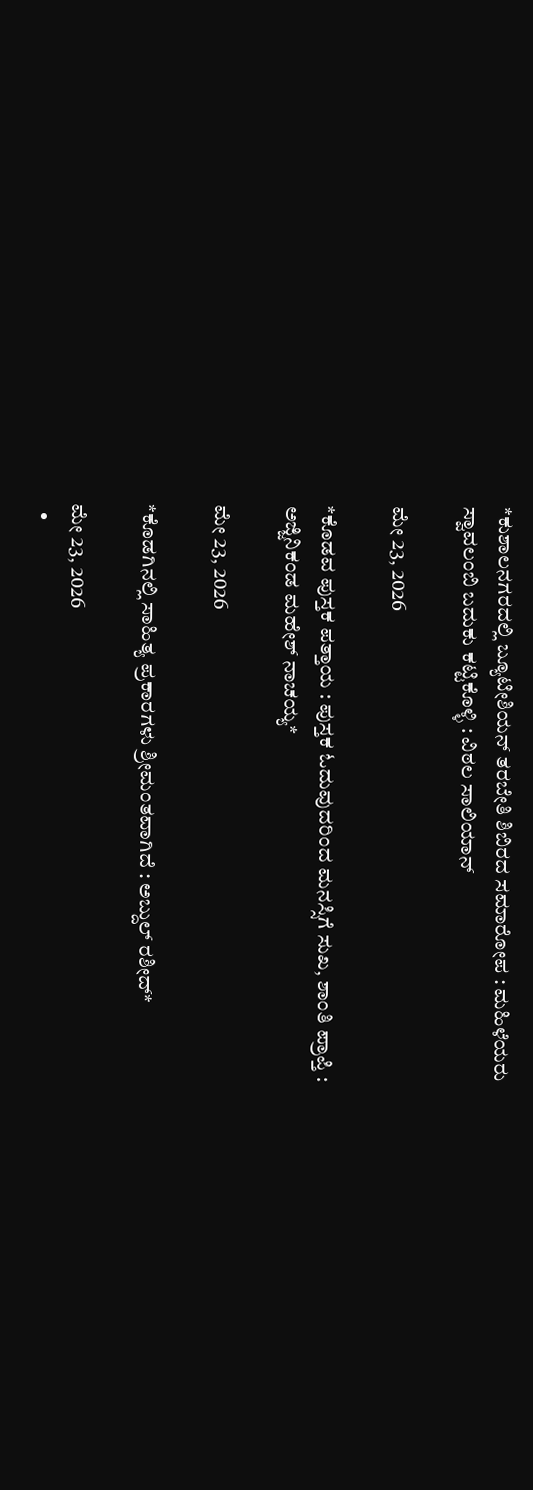*ಕುಶಾಲನಗರದಲ್ಲಿ ಬ್ಯೂಟೀಶಿಯನ್ ತರಬೇತಿ ಶಿಬಿರದ ಸಮಾರೋಪ : ಮಹಿಳೆಯರು ಸ್ವಾವಲಂಬಿ ಬದುಕು ಕಟ್ಟಿಕೊಳ್ಳಿ : ವಿಠಲ ಸಾಲಿಯಾನ್

ಮೇ 23, 2026

*ಕೊಡವ ಪುಸ್ತಕ ಪತ್ತಾಯ : ಪುಸ್ತಕ ಓದುವುದರಿಂದ ಮನಸ್ಸಿಗೆ ಸುಖ, ಶಾಂತಿ ಪ್ರಾಪ್ತಿ : ಅಜ್ಜಿನಿಕಂಡ ಮಹೇಶ್ ನಾಚಯ್ಯ*

ಮೇ 23, 2026

*ಕೊಡಗಿನಲ್ಲಿ ಸಾಹಿತ್ಯ ಪ್ರಕಾರಗಳು ಶ್ರೀಮಂತವಾಗಿದೆ : ಅಬ್ದುಲ್ ರಶೀದ್*

ಮೇ 23, 2026
  •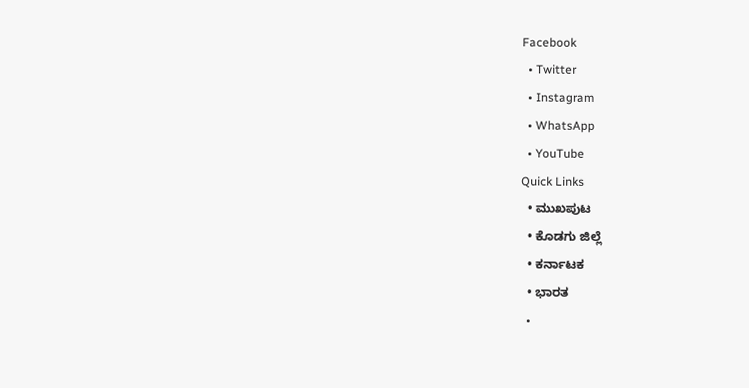Facebook
  • Twitter
  • Instagram
  • WhatsApp
  • YouTube
Quick Links
  • ಮುಖಪುಟ
  • ಕೊಡಗು ಜಿಲ್ಲೆ
  • ಕರ್ನಾಟಕ
  • ಭಾರತ
  •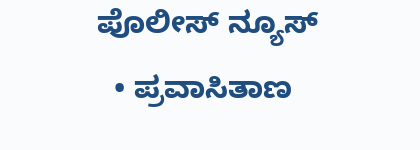ಪೊಲೀಸ್ ನ್ಯೂಸ್
  • ಪ್ರವಾಸಿತಾಣ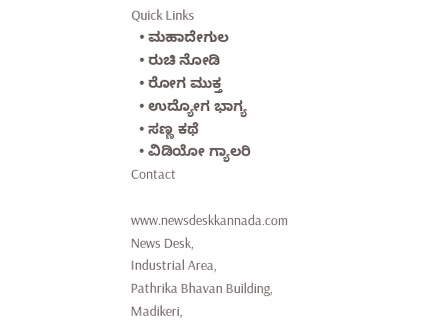Quick Links
  • ಮಹಾದೇಗುಲ
  • ರುಚಿ ನೋಡಿ
  • ರೋಗ ಮುಕ್ತ
  • ಉದ್ಯೋಗ ಭಾಗ್ಯ
  • ಸಣ್ಣ ಕಥೆ
  • ವಿಡಿಯೋ ಗ್ಯಾಲರಿ
Contact

www.newsdeskkannada.com
News Desk,
Industrial Area,
Pathrika Bhavan Building,
Madikeri,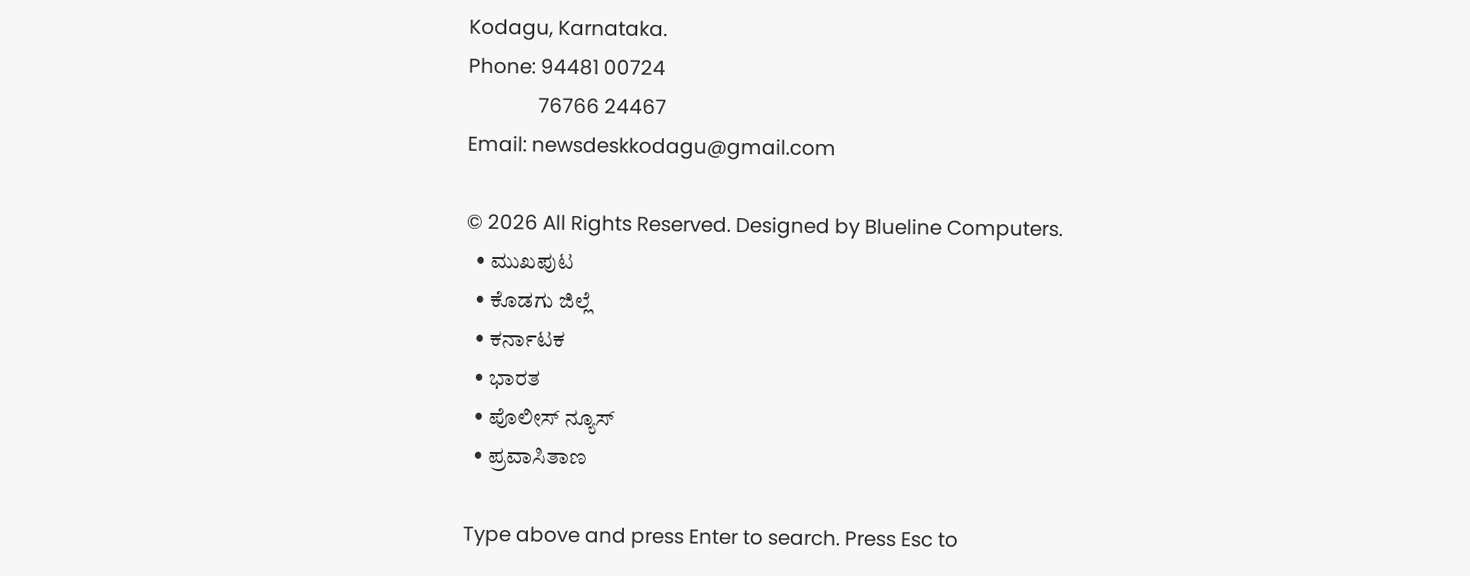Kodagu, Karnataka.
Phone: 94481 00724
              76766 24467
Email: newsdeskkodagu@gmail.com

© 2026 All Rights Reserved. Designed by Blueline Computers.
  • ಮುಖಪುಟ
  • ಕೊಡಗು ಜಿಲ್ಲೆ
  • ಕರ್ನಾಟಕ
  • ಭಾರತ
  • ಪೊಲೀಸ್ ನ್ಯೂಸ್
  • ಪ್ರವಾಸಿತಾಣ

Type above and press Enter to search. Press Esc to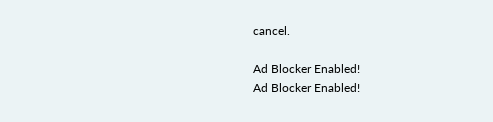cancel.

Ad Blocker Enabled!
Ad Blocker Enabled!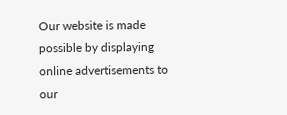Our website is made possible by displaying online advertisements to our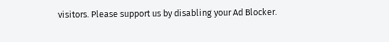visitors. Please support us by disabling your Ad Blocker.